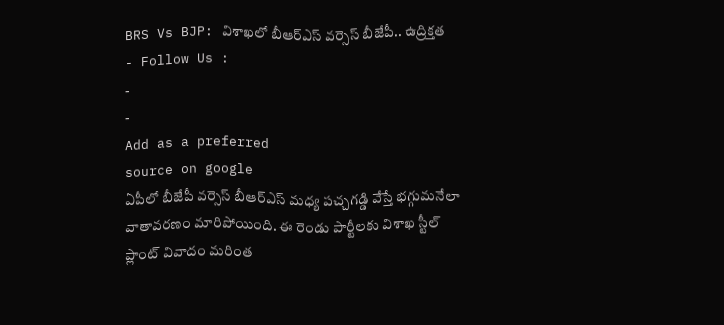BRS Vs BJP: విశాఖలో బీఆర్ఎస్ వర్సెస్ బీజేపీ.. ఉద్రిక్తత
- Follow Us :
-
-
Add as a preferred
source on google
ఏపీలో బీజేపీ వర్సెస్ బీఆర్ఎస్ మధ్య పచ్చగడ్డి వేస్తే భగ్గుమనేలా వాతావరణం మారిపోయింది. ఈ రెండు పార్టీలకు విశాఖ స్టీల్ ప్లాంట్ వివాదం మరింత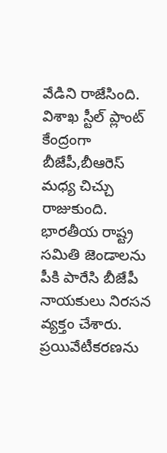వేడిని రాజేసింది. విశాఖ స్టీల్ ప్లాంట్ కేంద్రంగా బీజేపీ,బీఆరెస్ మధ్య చిచ్చు రాజుకుంది. భారతీయ రాష్ట్ర సమితి జెండాలను పీకి పారేసి బీజేపీ నాయకులు నిరసన వ్యక్తం చేశారు. ప్రయివేటీకరణను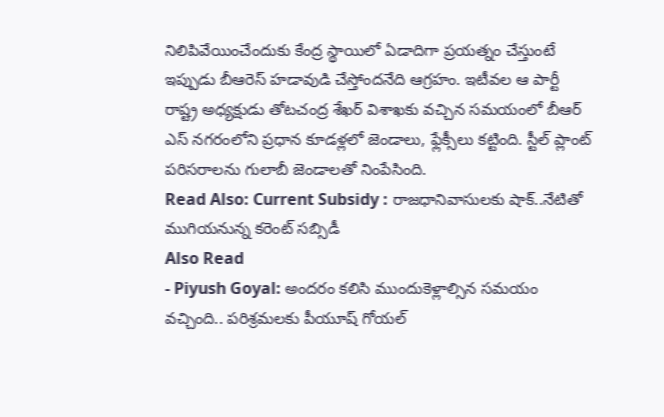నిలిపివేయించేందుకు కేంద్ర స్థాయిలో ఏడాదిగా ప్రయత్నం చేస్తుంటే ఇప్పుడు బీఆరెస్ హడావుడి చేస్తోందనేది ఆగ్రహం. ఇటీవల ఆ పార్టీ రాష్ట్ర అధ్యక్షుడు తోటచంద్ర శేఖర్ విశాఖకు వచ్చిన సమయంలో బీఆర్ ఎస్ నగరంలోని ప్రధాన కూడళ్లలో జెండాలు, ఫ్లేక్సీలు కట్టింది. స్టీల్ ప్లాంట్ పరిసరాలను గులాబీ జెండాలతో నింపేసింది.
Read Also: Current Subsidy : రాజధానివాసులకు షాక్..నేటితో ముగియనున్న కరెంట్ సబ్సిడీ
Also Read
- Piyush Goyal: అందరం కలిసి ముందుకెళ్లాల్సిన సమయం వచ్చింది.. పరిశ్రమలకు పీయూష్ గోయల్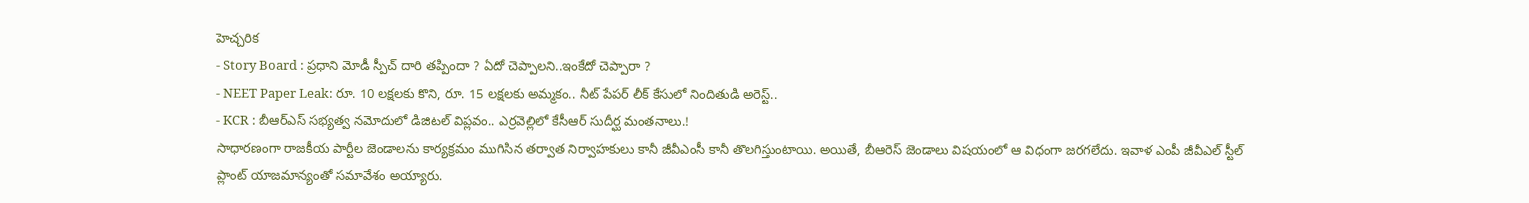హెచ్చరిక
- Story Board : ప్రధాని మోడీ స్పీచ్ దారి తప్పిందా ? ఏదో చెప్పాలని..ఇంకేదో చెప్పారా ?
- NEET Paper Leak: రూ. 10 లక్షలకు కొని, రూ. 15 లక్షలకు అమ్మకం.. నీట్ పేపర్ లీక్ కేసులో నిందితుడి అరెస్ట్..
- KCR : బీఆర్ఎస్ సభ్యత్వ నమోదులో డిజిటల్ విప్లవం.. ఎర్రవెల్లిలో కేసీఆర్ సుదీర్ఘ మంతనాలు.!
సాధారణంగా రాజకీయ పార్టీల జెండాలను కార్యక్రమం ముగిసిన తర్వాత నిర్వాహకులు కానీ జీవీఎంసీ కానీ తొలగిస్తుంటాయి. అయితే, బీఆరెస్ జెండాలు విషయంలో ఆ విధంగా జరగలేదు. ఇవాళ ఎంపీ జీవీఎల్ స్టీల్ ప్లాంట్ యాజమాన్యంతో సమావేశం అయ్యారు.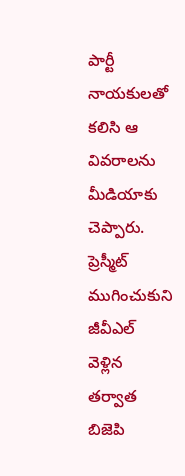పార్టీ నాయకులతో కలిసి ఆ వివరాలను మీడియాకు చెప్పారు. ప్రెస్మీట్ ముగించుకుని జీవీఎల్ వెళ్లిన తర్వాత బిజెపి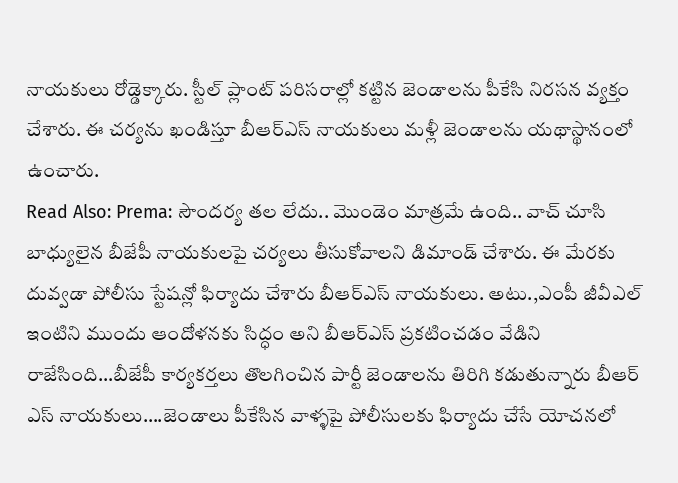నాయకులు రోడ్డెక్కారు. స్టీల్ ప్లాంట్ పరిసరాల్లో కట్టిన జెండాలను పీకేసి నిరసన వ్యక్తం చేశారు. ఈ చర్యను ఖండిస్తూ బీఆర్ఎస్ నాయకులు మళ్లీ జెండాలను యథాస్థానంలో ఉంచారు.
Read Also: Prema: సౌందర్య తల లేదు.. మొండెం మాత్రమే ఉంది.. వాచ్ చూసి
బాధ్యులైన బీజేపీ నాయకులపై చర్యలు తీసుకోవాలని డిమాండ్ చేశారు. ఈ మేరకు దువ్వడా పోలీసు స్టేషన్లో ఫిర్యాదు చేశారు బీఆర్ఎస్ నాయకులు. అటు.,ఎంపీ జీవీఎల్ ఇంటిని ముందు ఆందోళనకు సిద్ధం అని బీఆర్ఎస్ ప్రకటించడం వేడిని రాజేసింది…బీజేపీ కార్యకర్తలు తొలగించిన పార్టీ జెండాలను తిరిగి కడుతున్నారు బీఆర్ ఎస్ నాయకులు….జెండాలు పీకేసిన వాళ్ళపై పోలీసులకు ఫిర్యాదు చేసే యోచనలో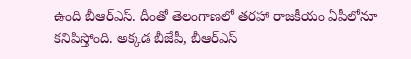ఉంది బీఆర్ఎస్. దీంతో తెలంగాణలో తరహా రాజకీయం ఏపీలోనూ కనిపిస్తోంది. అక్కడ బీజేపీ, బీఆర్ఎస్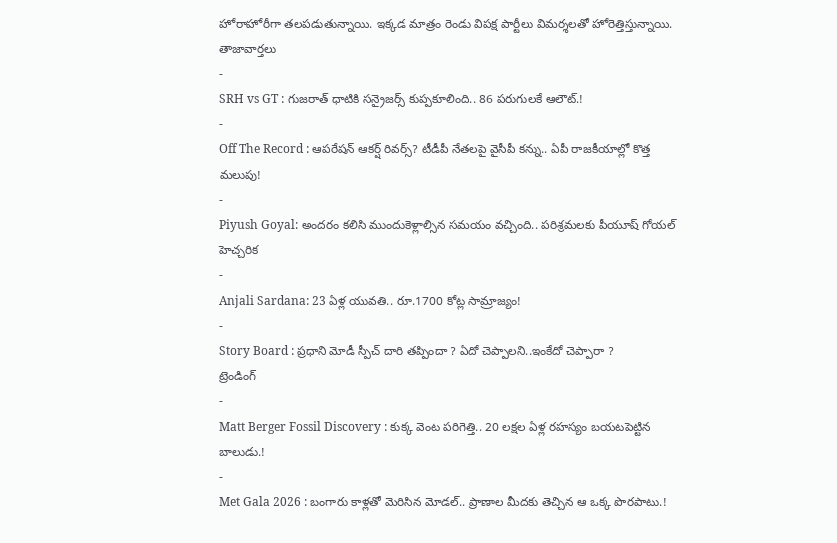హోరాహోరీగా తలపడుతున్నాయి. ఇక్కడ మాత్రం రెండు విపక్ష పార్టీలు విమర్శలతో హోరెత్తిస్తున్నాయి.
తాజావార్తలు
-
SRH vs GT : గుజరాత్ ధాటికి సన్రైజర్స్ కుప్పకూలింది.. 86 పరుగులకే ఆలౌట్.!
-
Off The Record : ఆపరేషన్ ఆకర్ష్ రివర్స్? టీడీపీ నేతలపై వైసీపీ కన్ను.. ఏపీ రాజకీయాల్లో కొత్త మలుపు!
-
Piyush Goyal: అందరం కలిసి ముందుకెళ్లాల్సిన సమయం వచ్చింది.. పరిశ్రమలకు పీయూష్ గోయల్ హెచ్చరిక
-
Anjali Sardana: 23 ఏళ్ల యువతి.. రూ.1700 కోట్ల సామ్రాజ్యం!
-
Story Board : ప్రధాని మోడీ స్పీచ్ దారి తప్పిందా ? ఏదో చెప్పాలని..ఇంకేదో చెప్పారా ?
ట్రెండింగ్
-
Matt Berger Fossil Discovery : కుక్క వెంట పరిగెత్తి.. 20 లక్షల ఏళ్ల రహస్యం బయటపెట్టిన బాలుడు.!
-
Met Gala 2026 : బంగారు కాళ్లతో మెరిసిన మోడల్.. ప్రాణాల మీదకు తెచ్చిన ఆ ఒక్క పొరపాటు.!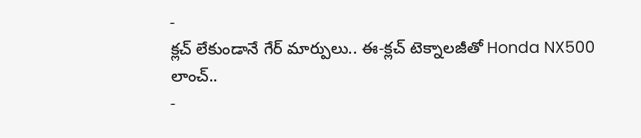-
క్లచ్ లేకుండానే గేర్ మార్పులు.. ఈ-క్లచ్ టెక్నాలజీతో Honda NX500 లాంచ్..
-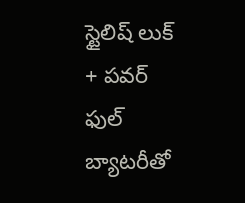స్టైలిష్ లుక్ + పవర్ ఫుల్ బ్యాటరీతో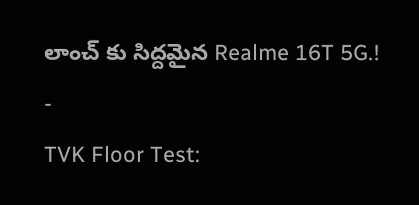లాంచ్ కు సిద్దమైన Realme 16T 5G.!
-
TVK Floor Test: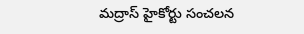మద్రాస్ హైకోర్టు సంచలన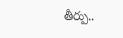తీర్పు..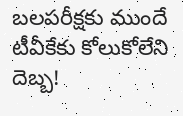బలపరీక్షకు ముందే టీవీకేకు కోలుకోలేని దెబ్బ!